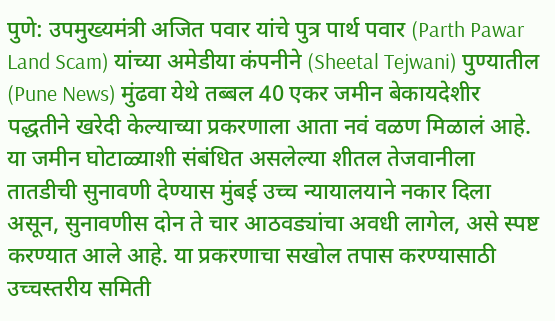पुणे: उपमुख्यमंत्री अजित पवार यांचे पुत्र पार्थ पवार (Parth Pawar Land Scam) यांच्या अमेडीया कंपनीने (Sheetal Tejwani) पुण्यातील (Pune News) मुंढवा येथे तब्बल 40 एकर जमीन बेकायदेशीर पद्धतीने खरेदी केल्याच्या प्रकरणाला आता नवं वळण मिळालं आहे. या जमीन घोटाळ्याशी संबंधित असलेल्या शीतल तेजवानीला तातडीची सुनावणी देण्यास मुंबई उच्च न्यायालयाने नकार दिला असून, सुनावणीस दोन ते चार आठवड्यांचा अवधी लागेल, असे स्पष्ट करण्यात आले आहे. या प्रकरणाचा सखोल तपास करण्यासाठी उच्चस्तरीय समिती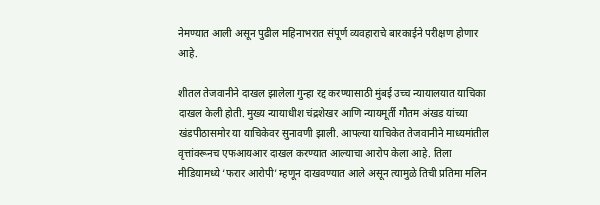नेमण्यात आली असून पुढील महिनाभरात संपूर्ण व्यवहाराचे बारकाईने परीक्षण होणार आहे.

शीतल तेजवानीने दाखल झालेला गुन्हा रद्द करण्यासाठी मुंबई उच्च न्यायालयात याचिका दाखल केली होती. मुख्य न्यायाधीश चंद्रशेखर आणि न्यायमूर्ती गौतम अंखड यांच्या खंडपीठासमोर या याचिकेवर सुनावणी झाली. आपल्या याचिकेत तेजवानीने माध्यमांतील वृत्तांवरूनच एफआयआर दाखल करण्यात आल्याचा आरोप केला आहे. तिला मीडियामध्ये ‘फरार आरोपी’ म्हणून दाखवण्यात आले असून त्यामुळे तिची प्रतिमा मलिन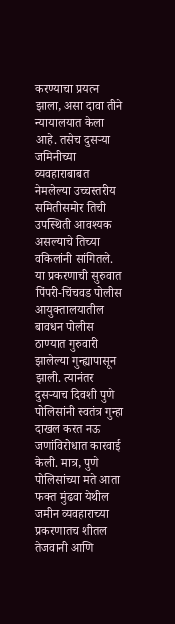करण्याचा प्रयत्न झाला, असा दावा तीने न्यायालयात केला आहे. तसेच दुसऱ्या जमिनीच्या व्यवहाराबाबत नेमलेल्या उच्चस्तरीय समितीसमोर तिची उपस्थिती आवश्यक असल्याचे तिच्या वकिलांनी सांगितले.
या प्रकरणाची सुरुवात पिंपरी-चिंचवड पोलीस आयुक्तालयातील बावधन पोलीस ठाण्यात गुरुवारी झालेल्या गुन्ह्यापासून झाली. त्यानंतर दुसऱ्याच दिवशी पुणे पोलिसांनी स्वतंत्र गुन्हा दाखल करत नऊ जणांविरोधात कारवाई केली. मात्र, पुणे पोलिसांच्या मते आता फक्त मुंढवा येथील जमीन व्यवहाराच्या प्रकरणातच शीतल तेजवानी आणि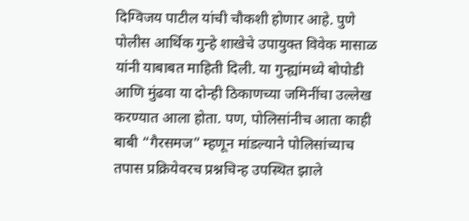दिग्विजय पाटील यांची चौकशी होणार आहे. पुणे पोलीस आर्थिक गुन्हे शाखेचे उपायुक्त विवेक मासाळ यांनी याबाबत माहिती दिली. या गुन्ह्यांमध्ये बोपोडी आणि मुंढवा या दोन्ही ठिकाणच्या जमिनींचा उल्लेख करण्यात आला होता. पण, पोलिसांनीच आता काही बाबी “गैरसमज” म्हणून मांडल्याने पोलिसांच्याच तपास प्रक्रियेवरच प्रश्नचिन्ह उपस्थित झाले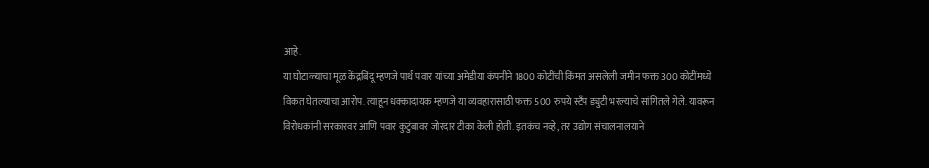आहे.
या घोटाळ्याचा मूळ केंद्रबिंदू म्हणजे पार्थ पवार यांच्या अमेडीया कंपनीने 1800 कोटींची किंमत असलेली जमीन फक्त 300 कोटींमध्ये विकत घेतल्याचा आरोप. त्याहून धक्कादायक म्हणजे या व्यवहारासाठी फक्त 500 रुपये स्टँप ड्युटी भरल्याचे सांगितले गेले. यावरून विरोधकांनी सरकारवर आणि पवार कुटुंबावर जोरदार टीका केली होती. इतकंच नव्हे, तर उद्योग संचालनालयाने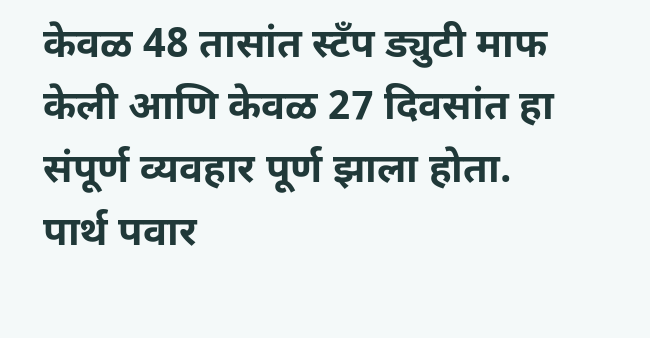केवळ 48 तासांत स्टँप ड्युटी माफ केली आणि केवळ 27 दिवसांत हा संपूर्ण व्यवहार पूर्ण झाला होता.
पार्थ पवार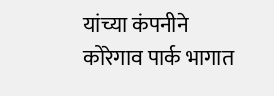यांच्या कंपनीने कोरेगाव पार्क भागात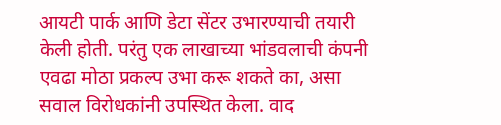आयटी पार्क आणि डेटा सेंटर उभारण्याची तयारी केली होती. परंतु एक लाखाच्या भांडवलाची कंपनी एवढा मोठा प्रकल्प उभा करू शकते का, असा सवाल विरोधकांनी उपस्थित केला. वाद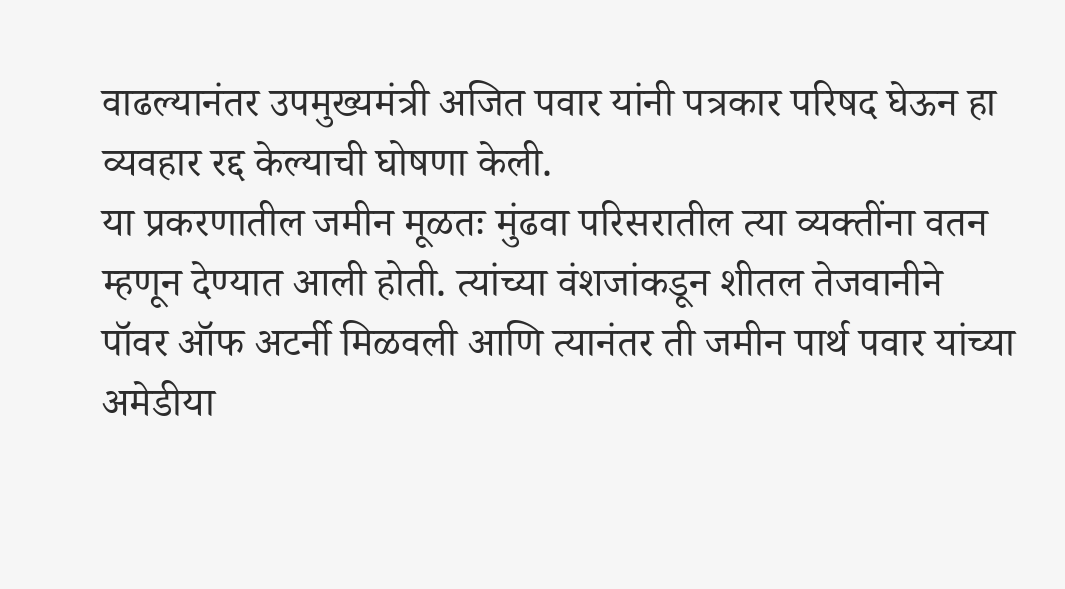वाढल्यानंतर उपमुख्यमंत्री अजित पवार यांनी पत्रकार परिषद घेऊन हा व्यवहार रद्द केल्याची घोषणा केली.
या प्रकरणातील जमीन मूळतः मुंढवा परिसरातील त्या व्यक्तींना वतन म्हणून देण्यात आली होती. त्यांच्या वंशजांकडून शीतल तेजवानीने पॉवर ऑफ अटर्नी मिळवली आणि त्यानंतर ती जमीन पार्थ पवार यांच्या अमेडीया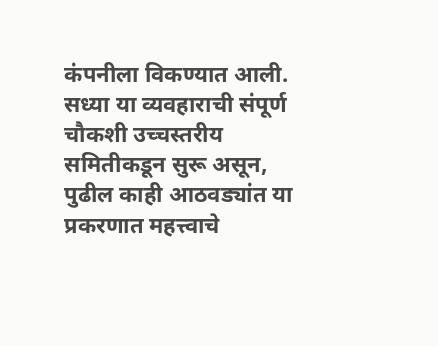कंपनीला विकण्यात आली. सध्या या व्यवहाराची संपूर्ण चौकशी उच्चस्तरीय समितीकडून सुरू असून, पुढील काही आठवड्यांत या प्रकरणात महत्त्वाचे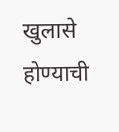खुलासे होण्याची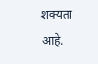शक्यता आहे.